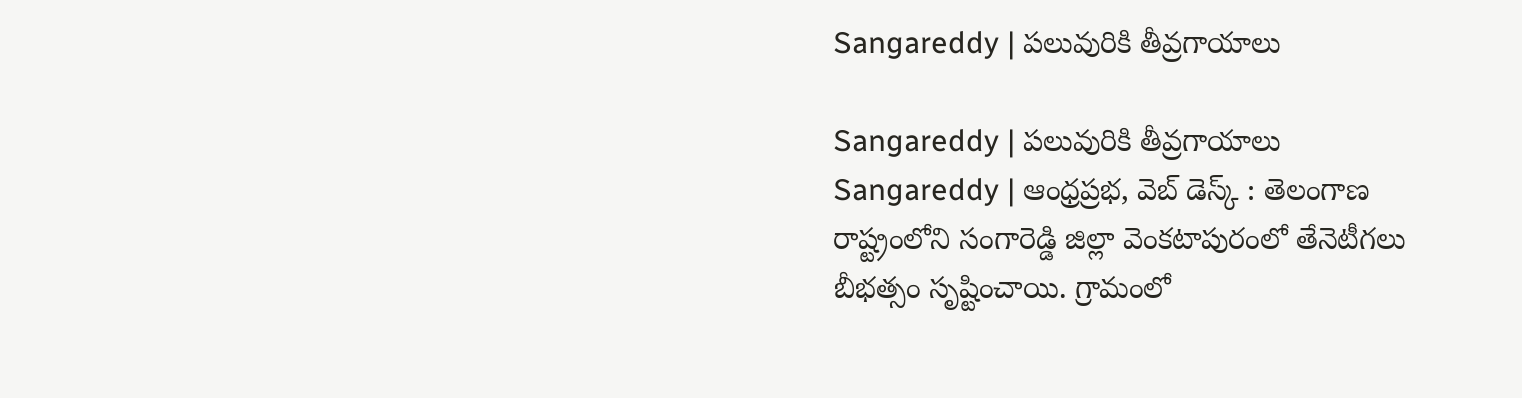Sangareddy | పలువురికి తీవ్రగాయాలు

Sangareddy | పలువురికి తీవ్రగాయాలు
Sangareddy | ఆంధ్రప్రభ, వెబ్ డెస్క్ : తెలంగాణ రాష్ట్రంలోని సంగారెడ్డి జిల్లా వెంకటాపురంలో తేనెటీగలు బీభత్సం సృష్టించాయి. గ్రామంలో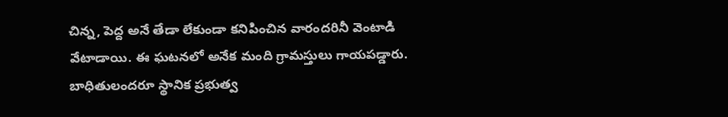చిన్న, పెద్ద అనే తేడా లేకుండా కనిపించిన వారందరినీ వెంటాడి వేటాడాయి. ఈ ఘటనలో అనేక మంది గ్రామస్తులు గాయపడ్డారు. బాధితులందరూ స్థానిక ప్రభుత్వ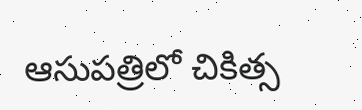ఆసుపత్రిలో చికిత్స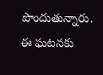పొందుతున్నారు. ఈ ఘటనకు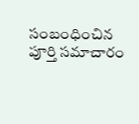సంబంధించిన పూర్తి సమాచారం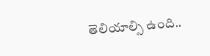తెలియాల్సి ఉంది..